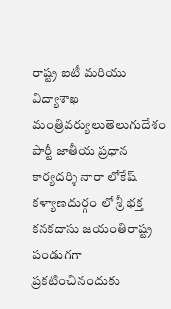రాష్ట్ర ఐటీ మరియు విద్యాశాఖ మంత్రివర్యులుతెలుగుదేశం పార్టీ జాతీయ ప్రధాన కార్యదర్శి నారా లోకేష్ కళ్యాణదుర్గం లో శ్రీ భక్త కనకదాసు జయంతిరాష్ట్ర పండుగగా ప్రకటించినందుకు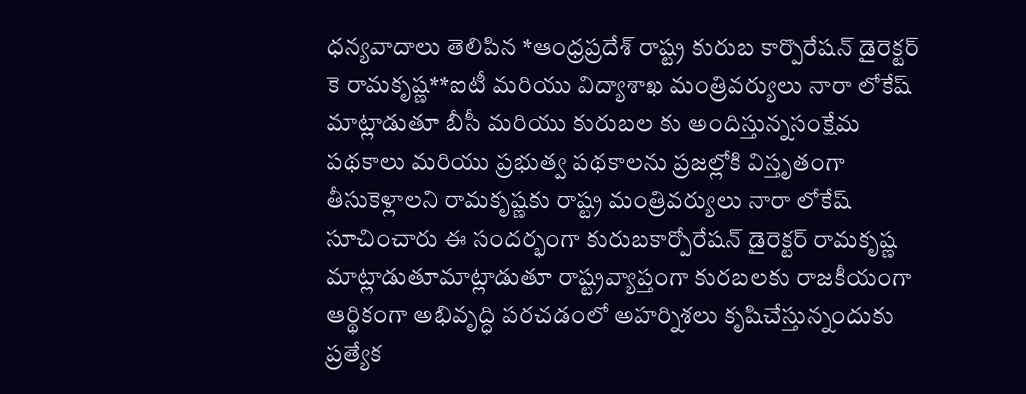ధన్యవాదాలు తెలిపిన *ఆంధ్రప్రదేశ్ రాష్ట్ర కురుబ కార్పొరేషన్ డైరెక్టర్ కె రామకృష్ణ**ఐటీ మరియు విద్యాశాఖ మంత్రివర్యులు నారా లోకేష్ మాట్లాడుతూ బీసీ మరియు కురుబల కు అందిస్తున్నసంక్షేమ పథకాలు మరియు ప్రభుత్వ పథకాలను ప్రజల్లోకి విస్తృతంగా తీసుకెళ్లాలని రామకృష్ణకు రాష్ట్ర మంత్రివర్యులు నారా లోకేష్ సూచించారు ఈ సందర్భంగా కురుబకార్పోరేషన్ డైరెక్టర్ రామకృష్ణ మాట్లాడుతూమాట్లాడుతూ రాష్ట్రవ్యాప్తంగా కురబలకు రాజకీయంగా ఆర్థికంగా అభివృద్ధి పరచడంలో అహర్నిశలు కృషిచేస్తున్నందుకు ప్రత్యేక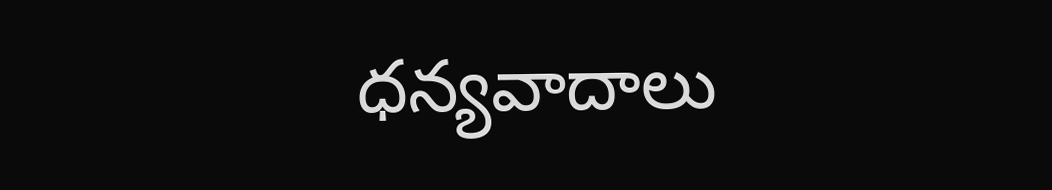ధన్యవాదాలు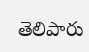తెలిపారు